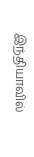இந்தியாவில்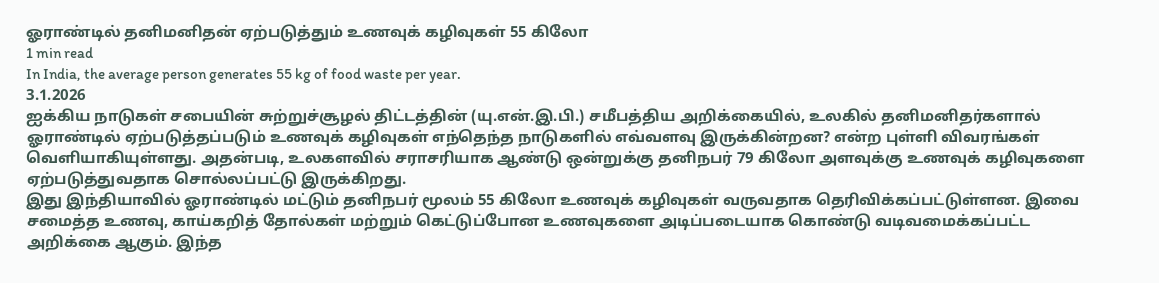ஓராண்டில் தனிமனிதன் ஏற்படுத்தும் உணவுக் கழிவுகள் 55 கிலோ
1 min read
In India, the average person generates 55 kg of food waste per year.
3.1.2026
ஐக்கிய நாடுகள் சபையின் சுற்றுச்சூழல் திட்டத்தின் (யு.என்.இ.பி.) சமீபத்திய அறிக்கையில், உலகில் தனிமனிதர்களால் ஓராண்டில் ஏற்படுத்தப்படும் உணவுக் கழிவுகள் எந்தெந்த நாடுகளில் எவ்வளவு இருக்கின்றன? என்ற புள்ளி விவரங்கள் வெளியாகியுள்ளது. அதன்படி, உலகளவில் சராசரியாக ஆண்டு ஒன்றுக்கு தனிநபர் 79 கிலோ அளவுக்கு உணவுக் கழிவுகளை ஏற்படுத்துவதாக சொல்லப்பட்டு இருக்கிறது.
இது இந்தியாவில் ஓராண்டில் மட்டும் தனிநபர் மூலம் 55 கிலோ உணவுக் கழிவுகள் வருவதாக தெரிவிக்கப்பட்டுள்ளன. இவை சமைத்த உணவு, காய்கறித் தோல்கள் மற்றும் கெட்டுப்போன உணவுகளை அடிப்படையாக கொண்டு வடிவமைக்கப்பட்ட அறிக்கை ஆகும். இந்த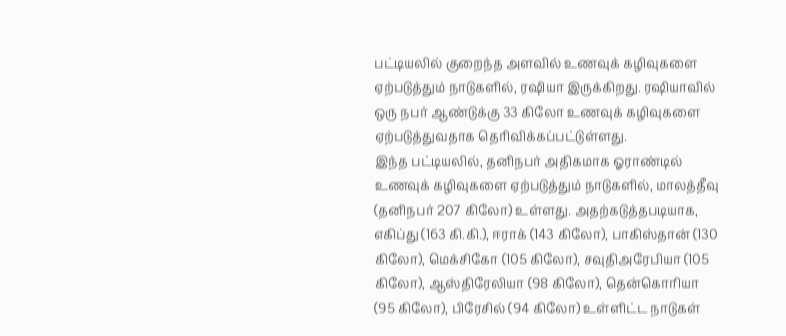பட்டியலில் குறைந்த அளவில் உணவுக் கழிவுகளை ஏற்படுத்தும் நாடுகளில், ரஷியா இருக்கிறது. ரஷியாவில் ஒரு நபர் ஆண்டுக்கு 33 கிலோ உணவுக் கழிவுகளை ஏற்படுத்துவதாக தெரிவிக்கப்பட்டுள்ளது.
இந்த பட்டியலில், தனிநபர் அதிகமாக ஓராண்டில் உணவுக் கழிவுகளை ஏற்படுத்தும் நாடுகளில், மாலத்தீவு (தனிநபர் 207 கிலோ) உள்ளது. அதற்கடுத்தபடியாக, எகிப்து (163 கி.கி.), ஈராக் (143 கிலோ), பாகிஸ்தான் (130 கிலோ), மெக்சிகோ (105 கிலோ), சவுதிஅரேபியா (105 கிலோ), ஆஸ்திரேலியா (98 கிலோ), தென்கொரியா (95 கிலோ), பிரேசில் (94 கிலோ) உள்ளிட்ட நாடுகள்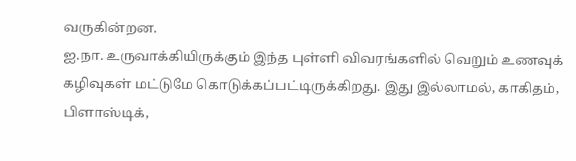வருகின்றன.
ஐ.நா. உருவாக்கியிருக்கும் இந்த புள்ளி விவரங்களில் வெறும் உணவுக் கழிவுகள் மட்டுமே கொடுக்கப்பட்டிருக்கிறது. இது இல்லாமல், காகிதம், பிளாஸ்டிக்,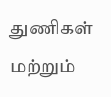துணிகள் மற்றும்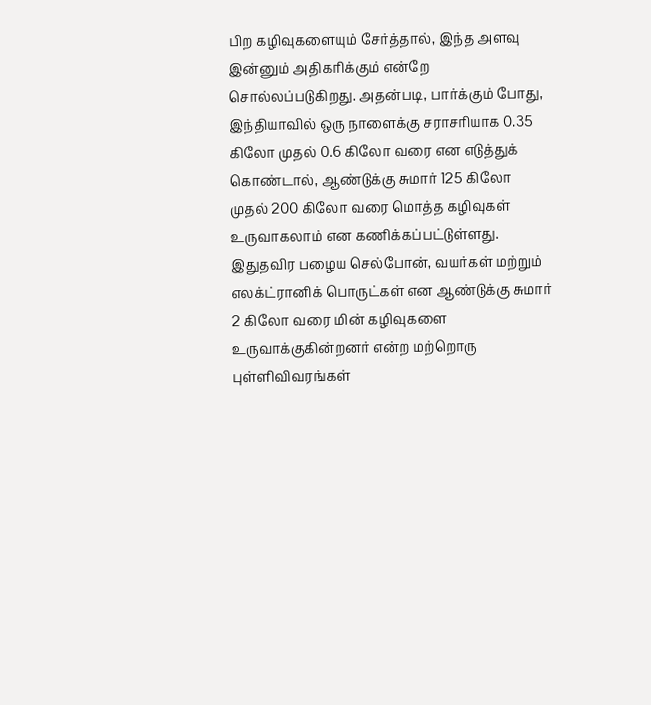பிற கழிவுகளையும் சேர்த்தால், இந்த அளவு இன்னும் அதிகரிக்கும் என்றே சொல்லப்படுகிறது. அதன்படி, பார்க்கும் போது, இந்தியாவில் ஒரு நாளைக்கு சராசரியாக 0.35 கிலோ முதல் 0.6 கிலோ வரை என எடுத்துக் கொண்டால், ஆண்டுக்கு சுமார் 125 கிலோ முதல் 200 கிலோ வரை மொத்த கழிவுகள் உருவாகலாம் என கணிக்கப்பட்டுள்ளது. இதுதவிர பழைய செல்போன், வயர்கள் மற்றும் எலக்ட்ரானிக் பொருட்கள் என ஆண்டுக்கு சுமார் 2 கிலோ வரை மின் கழிவுகளை உருவாக்குகின்றனர் என்ற மற்றொரு புள்ளிவிவரங்கள்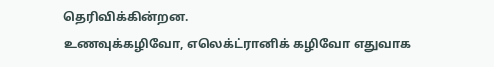தெரிவிக்கின்றன.
உணவுக்கழிவோ, எலெக்ட்ரானிக் கழிவோ எதுவாக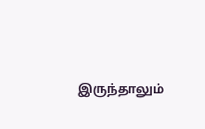இருந்தாலும்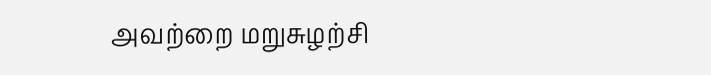அவற்றை மறுசுழற்சி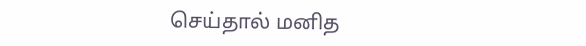செய்தால் மனித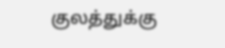குலத்துக்கு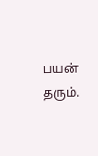பயன் தரும்.